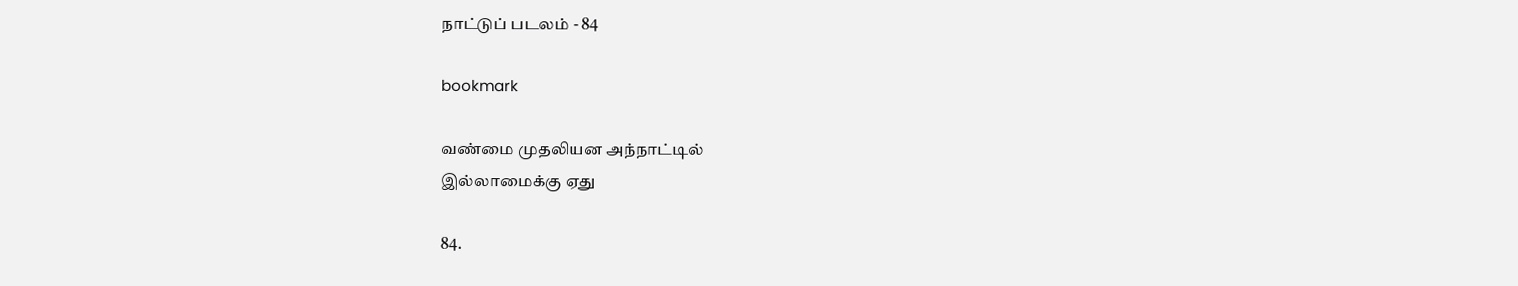நாட்டுப் படலம் - 84

bookmark

வண்மை முதலியன அந்நாட்டில்
இல்லாமைக்கு ஏது

84.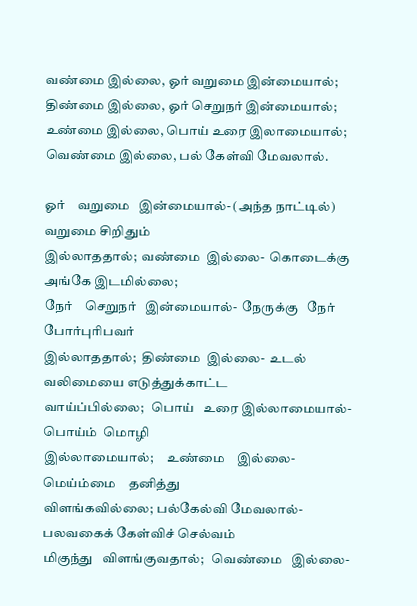வண்மை இல்லை, ஓர் வறுமை இன்மையால்;
திண்மை இல்லை, ஓர் செறுநர் இன்மையால்;
உண்மை இல்லை, பொய் உரை இலாமையால்;
வெண்மை இல்லை, பல் கேள்வி மேவலால்.

ஓர்    வறுமை   இன்மையால்- (அந்த நாட்டில்) வறுமை சிறிதும்
இல்லாததால்;  வண்மை  இல்லை-  கொடைக்கு  அங்கே இடமில்லை;
நேர்    செறுநர்   இன்மையால்-  நேருக்கு   நேர்   போர்புரிபவர்
இல்லாததால்;  திண்மை  இல்லை-  உடல் வலிமையை எடுத்துக்காட்ட
வாய்ப்பில்லை;   பொய்   உரை இல்லாமையால்-  பொய்ம்  மொழி
இல்லாமையால்;     உண்மை    இல்லை-   மெய்ம்மை    தனித்து
விளங்கவில்லை; பல்கேல்வி மேவலால்- பலவகைக் கேள்விச் செல்வம்
மிகுந்து   விளங்குவதால்;   வெண்மை   இல்லை-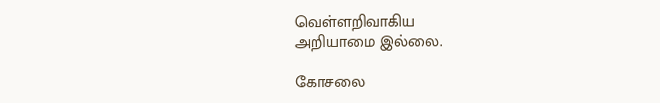வெள்ளறிவாகிய
அறியாமை இல்லை.

கோசலை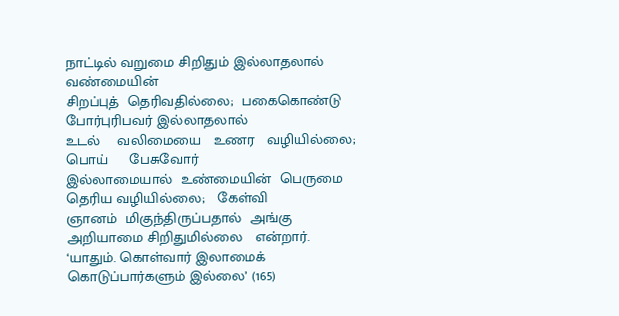நாட்டில் வறுமை சிறிதும் இல்லாதலால்  வண்மையின்
சிறப்புத்  தெரிவதில்லை;  பகைகொண்டு    போர்புரிபவர் இல்லாதலால்
உடல்    வலிமையை   உணர   வழியில்லை;   பொய்     பேசுவோர்
இல்லாமையால்  உண்மையின்  பெருமை தெரிய வழியில்லை;   கேள்வி
ஞானம்  மிகுந்திருப்பதால்  அங்கு அறியாமை சிறிதுமில்லை   என்றார்.
‘யாதும். கொள்வார் இலாமைக் கொடுப்பார்களும் இல்லை’ (165)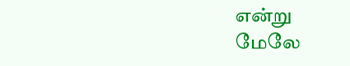என்று
மேலே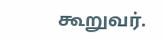கூறுவர்.